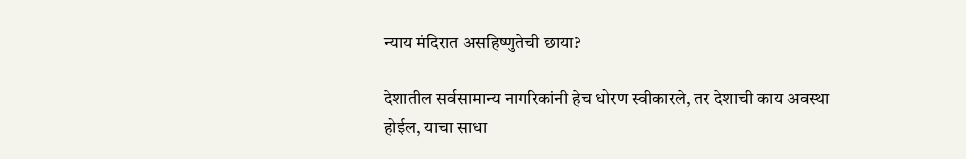न्याय मंदिरात असहिष्णुतेची छाया?

देशातील सर्वसामान्य नागरिकांनी हेच धोरण स्वीकारले, तर देशाची काय अवस्था होईल, याचा साधा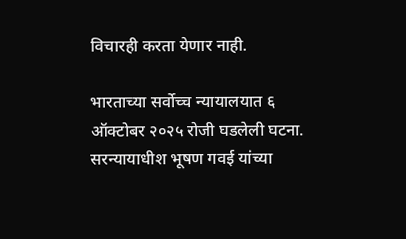विचारही करता येणार नाही.

भारताच्या सर्वोच्च न्यायालयात ६ ऑक्टोबर २०२५ रोजी घडलेली घटना. सरन्यायाधीश भूषण गवई यांच्या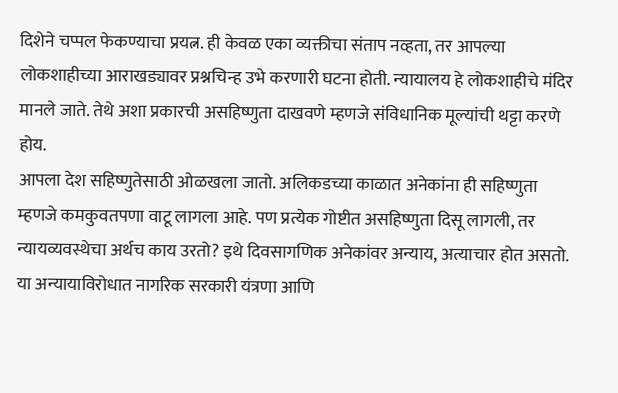दिशेने चप्पल फेकण्याचा प्रयत्न. ही केवळ एका व्यक्तीचा संताप नव्हता, तर आपल्या लोकशाहीच्या आराखड्यावर प्रश्नचिन्ह उभे करणारी घटना होती. न्यायालय हे लोकशाहीचे मंदिर मानले जाते. तेथे अशा प्रकारची असहिष्णुता दाखवणे म्हणजे संविधानिक मूल्यांची थट्टा करणे होय.
आपला देश सहिष्णुतेसाठी ओळखला जातो. अलिकडच्या काळात अनेकांना ही सहिष्णुता म्हणजे कमकुवतपणा वाटू लागला आहे. पण प्रत्येक गोष्टीत असहिष्णुता दिसू लागली, तर न्यायव्यवस्थेचा अर्थच काय उरतो? इथे दिवसागणिक अनेकांवर अन्याय, अत्याचार होत असतो. या अन्यायाविरोधात नागरिक सरकारी यंत्रणा आणि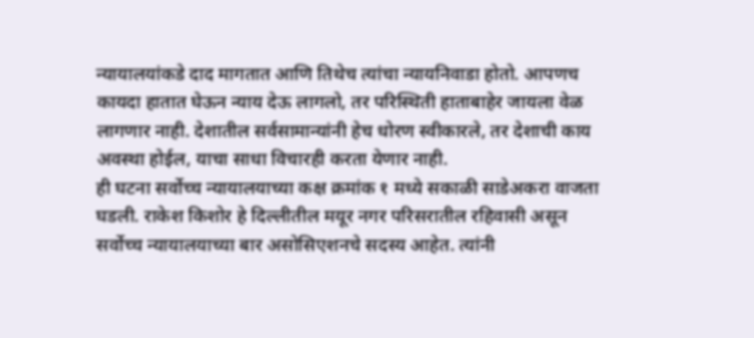न्यायालयांकडे दाद मागतात आणि तिथेच त्यांचा न्यायनिवाडा होतो. आपणच कायदा हातात घेऊन न्याय देऊ लागलो, तर परिस्थिती हाताबाहेर जायला वेळ लागणार नाही. देशातील सर्वसामान्यांनी हेच धोरण स्वीकारले, तर देशाची काय अवस्था होईल, याचा साधा विचारही करता येणार नाही.
ही घटना सर्वोच्च न्यायालयाच्या कक्ष क्रमांक १ मध्ये सकाळी साडेअकरा वाजता घडली. राकेश किशोर हे दिल्लीतील मयूर नगर परिसरातील रहिवासी असून सर्वोच्च न्यायालयाच्या बार असोसिएशनचे सदस्य आहेत. त्यांनी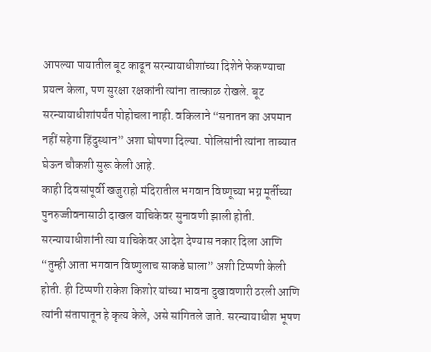आपल्या पायातील बूट काढून सरन्यायाधीशांच्या दिशेने फेकण्याचा प्रयत्न केला, पण सुरक्षा रक्षकांनी त्यांना तात्काळ रोखले. बूट सरन्यायाधीशांपर्यंत पोहोचला नाही. वकिलाने “सनातन का अपमान नहीं सहेगा हिंदुस्थान” अशा घोषणा दिल्या. पोलिसांनी त्यांना ताब्यात घेऊन चौकशी सुरू केली आहे.
काही दिवसांपूर्वी खजुराहो मंदिरातील भगवान विष्णूच्या भग्न मूर्तीच्या पुनरुज्जीवनासाठी दाखल याचिकेवर सुनावणी झाली होती. सरन्यायाधीशांनी त्या याचिकेवर आदेश देण्यास नकार दिला आणि “तुम्ही आता भगवान विष्णुलाच साकडे घाला” अशी टिप्पणी केली होती. ही टिप्पणी राकेश किशोर यांच्या भावना दुखावणारी ठरली आणि त्यांनी संतापातून हे कृत्य केले, असे सांगितले जाते. सरन्यायाधीश भूषण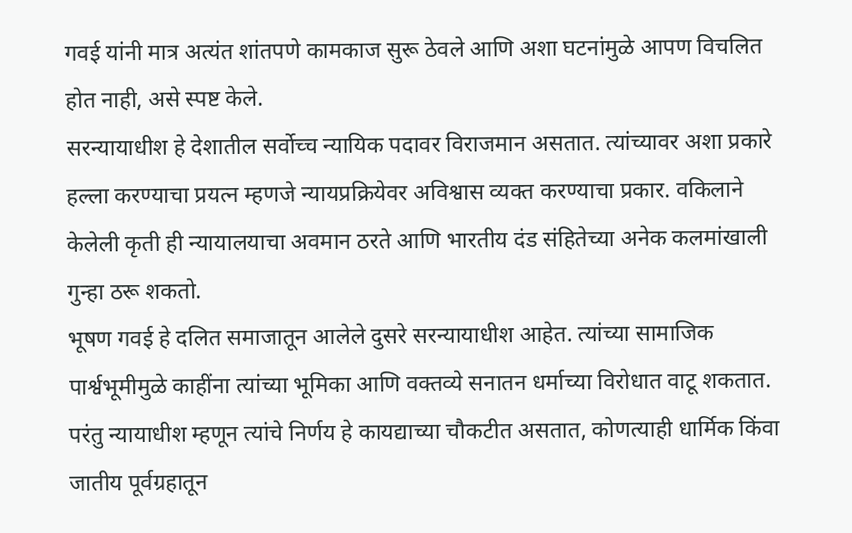गवई यांनी मात्र अत्यंत शांतपणे कामकाज सुरू ठेवले आणि अशा घटनांमुळे आपण विचलित होत नाही, असे स्पष्ट केले.
सरन्यायाधीश हे देशातील सर्वोच्च न्यायिक पदावर विराजमान असतात. त्यांच्यावर अशा प्रकारे हल्ला करण्याचा प्रयत्न म्हणजे न्यायप्रक्रियेवर अविश्वास व्यक्त करण्याचा प्रकार. वकिलाने केलेली कृती ही न्यायालयाचा अवमान ठरते आणि भारतीय दंड संहितेच्या अनेक कलमांखाली गुन्हा ठरू शकतो.
भूषण गवई हे दलित समाजातून आलेले दुसरे सरन्यायाधीश आहेत. त्यांच्या सामाजिक पार्श्वभूमीमुळे काहींना त्यांच्या भूमिका आणि वक्तव्ये सनातन धर्माच्या विरोधात वाटू शकतात. परंतु न्यायाधीश म्हणून त्यांचे निर्णय हे कायद्याच्या चौकटीत असतात, कोणत्याही धार्मिक किंवा जातीय पूर्वग्रहातून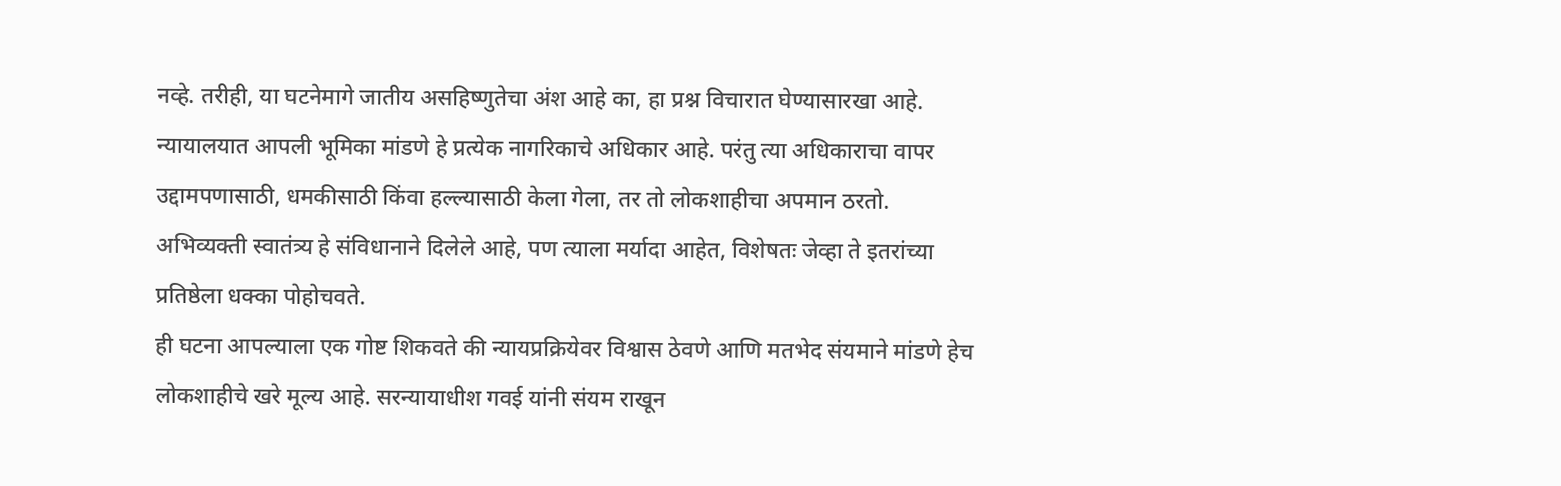नव्हे. तरीही, या घटनेमागे जातीय असहिष्णुतेचा अंश आहे का, हा प्रश्न विचारात घेण्यासारखा आहे.
न्यायालयात आपली भूमिका मांडणे हे प्रत्येक नागरिकाचे अधिकार आहे. परंतु त्या अधिकाराचा वापर उद्दामपणासाठी, धमकीसाठी किंवा हल्ल्यासाठी केला गेला, तर तो लोकशाहीचा अपमान ठरतो. अभिव्यक्ती स्वातंत्र्य हे संविधानाने दिलेले आहे, पण त्याला मर्यादा आहेत, विशेषतः जेव्हा ते इतरांच्या प्रतिष्ठेला धक्का पोहोचवते.
ही घटना आपल्याला एक गोष्ट शिकवते की न्यायप्रक्रियेवर विश्वास ठेवणे आणि मतभेद संयमाने मांडणे हेच लोकशाहीचे खरे मूल्य आहे. सरन्यायाधीश गवई यांनी संयम राखून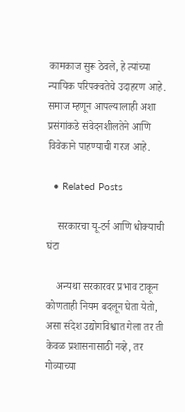कामकाज सुरू ठेवले, हे त्यांच्या न्यायिक परिपक्वतेचे उदाहरण आहे. समाज म्हणून आपल्यालाही अशा प्रसंगांकडे संवेदनशीलतेने आणि विवेकाने पाहण्याची गरज आहे.

  • Related Posts

    सरकारचा यू-टर्न आणि धोक्याची घंटा

    अन्यथा सरकारवर प्रभाव टाकून कोणताही नियम बदलून घेता येतो, असा संदेश उद्योगविश्वात गेला तर ती केवळ प्रशासनासाठी नव्हे, तर गोव्याच्या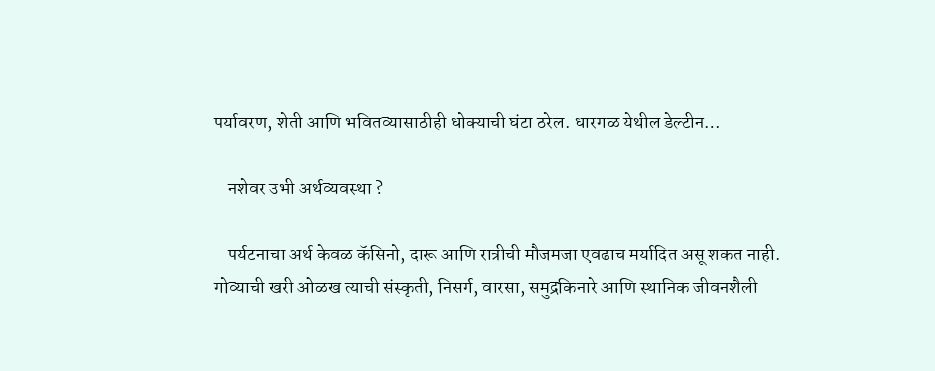पर्यावरण, शेती आणि भवितव्यासाठीही धोक्याची घंटा ठरेल. धारगळ येथील डेल्टीन…

    नशेवर उभी अर्थव्यवस्था ?

    पर्यटनाचा अर्थ केवळ कॅसिनो, दारू आणि रात्रीची मौजमजा एवढाच मर्यादित असू शकत नाही. गोव्याची खरी ओळख त्याची संस्कृती, निसर्ग, वारसा, समुद्रकिनारे आणि स्थानिक जीवनशैली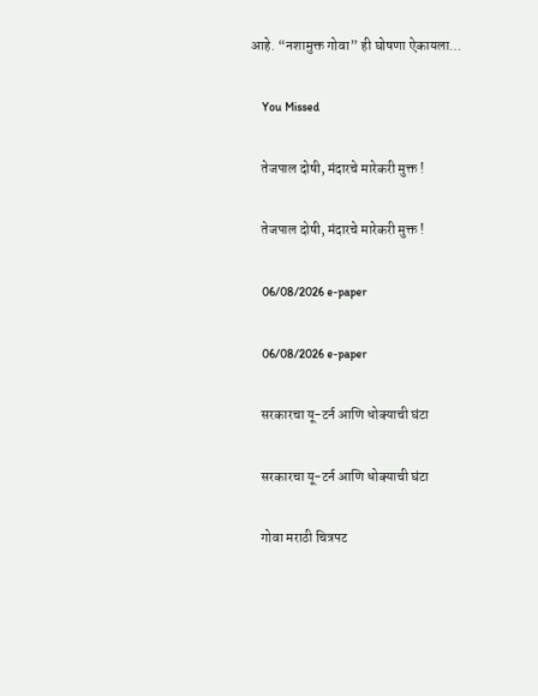आहे. “नशामुक्त गोवा” ही घोषणा ऐकायला…

    You Missed

    तेजपाल दोषी, मंदारचे मारेकरी मुक्त !

    तेजपाल दोषी, मंदारचे मारेकरी मुक्त !

    06/08/2026 e-paper

    06/08/2026 e-paper

    सरकारचा यू-टर्न आणि धोक्याची घंटा

    सरकारचा यू-टर्न आणि धोक्याची घंटा

    गोवा मराठी चित्रपट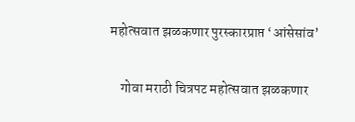महोत्सवात झळकणार पुरस्कारप्राप्त ‘आंसेसांव’

    गोवा मराठी चित्रपट महोत्सवात झळकणार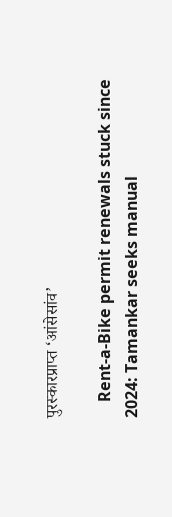पुरस्कारप्राप्त ‘आंसेसांव’

    Rent-a-Bike permit renewals stuck since 2024: Tamankar seeks manual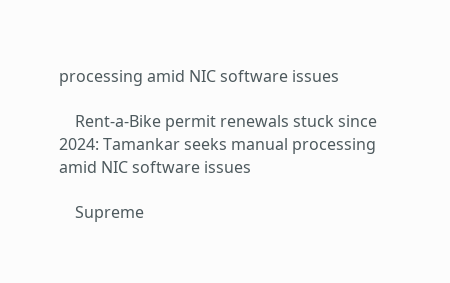processing amid NIC software issues

    Rent-a-Bike permit renewals stuck since 2024: Tamankar seeks manual processing amid NIC software issues

    Supreme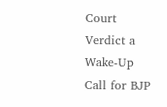Court Verdict a Wake-Up Call for BJP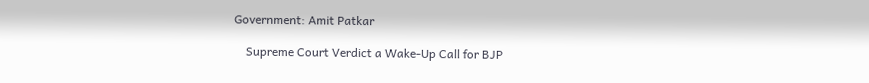Government: Amit Patkar

    Supreme Court Verdict a Wake-Up Call for BJP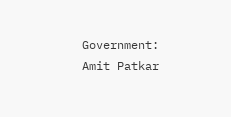Government: Amit Patkar